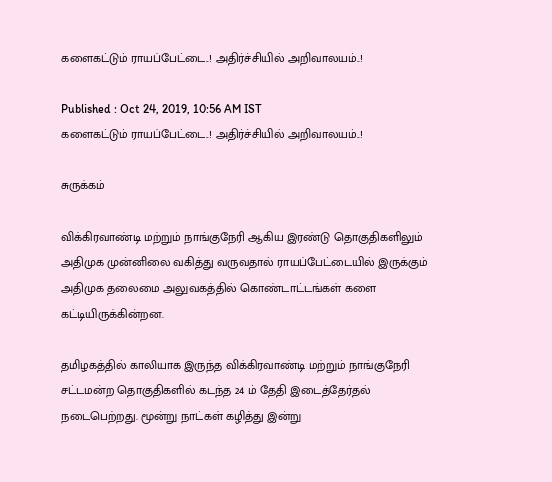களைகட்டும் ராயப்பேட்டை..! அதிர்ச்சியில் அறிவாலயம்..!

Published : Oct 24, 2019, 10:56 AM IST
களைகட்டும் ராயப்பேட்டை..! அதிர்ச்சியில் அறிவாலயம்..!

சுருக்கம்

விக்கிரவாண்டி மற்றும் நாங்குநேரி ஆகிய இரண்டு தொகுதிகளிலும் அதிமுக முன்னிலை வகித்து வருவதால் ராயப்பேட்டையில் இருக்கும் அதிமுக தலைமை அலுவகத்தில் கொண்டாட்டங்கள் களை கட்டியிருக்கின்றன.

தமிழகத்தில் காலியாக இருந்த விக்கிரவாண்டி மற்றும் நாங்குநேரி சட்டமன்ற தொகுதிகளில் கடந்த 24 ம் தேதி இடைத்தேர்தல் நடைபெற்றது. மூன்று நாட்கள் கழித்து இன்று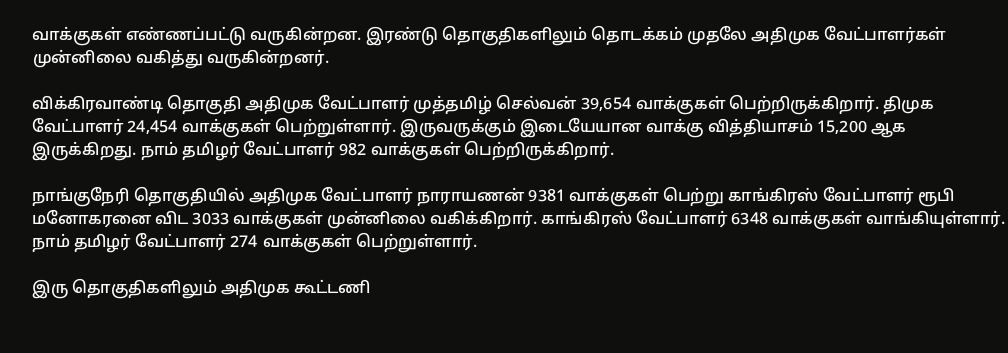வாக்குகள் எண்ணப்பட்டு வருகின்றன. இரண்டு தொகுதிகளிலும் தொடக்கம் முதலே அதிமுக வேட்பாளர்கள் முன்னிலை வகித்து வருகின்றனர்.

விக்கிரவாண்டி தொகுதி அதிமுக வேட்பாளர் முத்தமிழ் செல்வன் 39,654 வாக்குகள் பெற்றிருக்கிறார். திமுக வேட்பாளர் 24,454 வாக்குகள் பெற்றுள்ளார். இருவருக்கும் இடையேயான வாக்கு வித்தியாசம் 15,200 ஆக இருக்கிறது. நாம் தமிழர் வேட்பாளர் 982 வாக்குகள் பெற்றிருக்கிறார்.

நாங்குநேரி தொகுதியில் அதிமுக வேட்பாளர் நாராயணன் 9381 வாக்குகள் பெற்று காங்கிரஸ் வேட்பாளர் ரூபி மனோகரனை விட 3033 வாக்குகள் முன்னிலை வகிக்கிறார். காங்கிரஸ் வேட்பாளர் 6348 வாக்குகள் வாங்கியுள்ளார். நாம் தமிழர் வேட்பாளர் 274 வாக்குகள் பெற்றுள்ளார்.

இரு தொகுதிகளிலும் அதிமுக கூட்டணி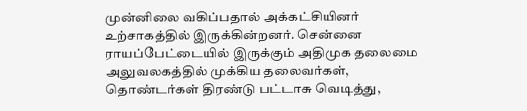முன்னிலை வகிப்பதால் அக்கட்சியினர் உற்சாகத்தில் இருக்கின்றனர். சென்னை ராயப்பேட்டையில் இருக்கும் அதிமுக தலைமை அலுவலகத்தில் முக்கிய தலைவர்கள், தொண்டர்கள் திரண்டு பட்டாசு வெடித்து,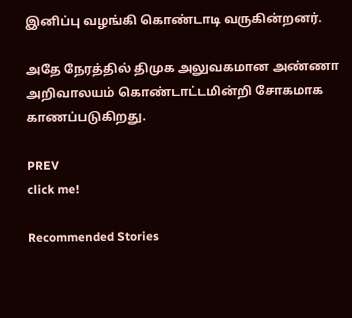இனிப்பு வழங்கி கொண்டாடி வருகின்றனர்.

அதே நேரத்தில் திமுக அலுவகமான அண்ணா அறிவாலயம் கொண்டாட்டமின்றி சோகமாக காணப்படுகிறது.

PREV
click me!

Recommended Stories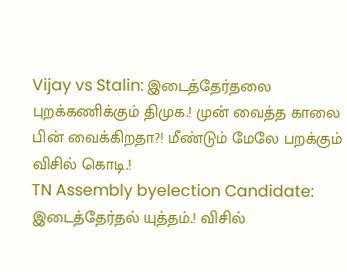Vijay vs Stalin: இடைத்தேர்தலை புறக்கணிக்கும் திமுக.! முன் வைத்த காலை பின் வைக்கிறதா?! மீண்டும் மேலே பறக்கும் விசில் கொடி.!
TN Assembly byelection Candidate: இடைத்தேர்தல் யுத்தம்.! விசில்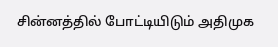சின்னத்தில் போட்டியிடும் அதிமுக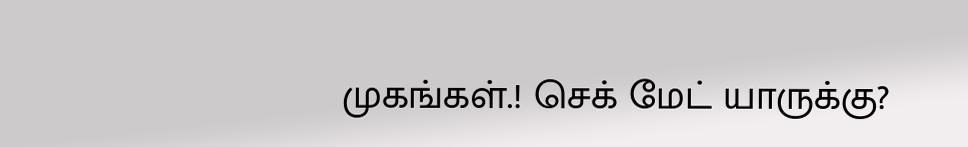முகங்கள்.! செக் மேட் யாருக்கு?